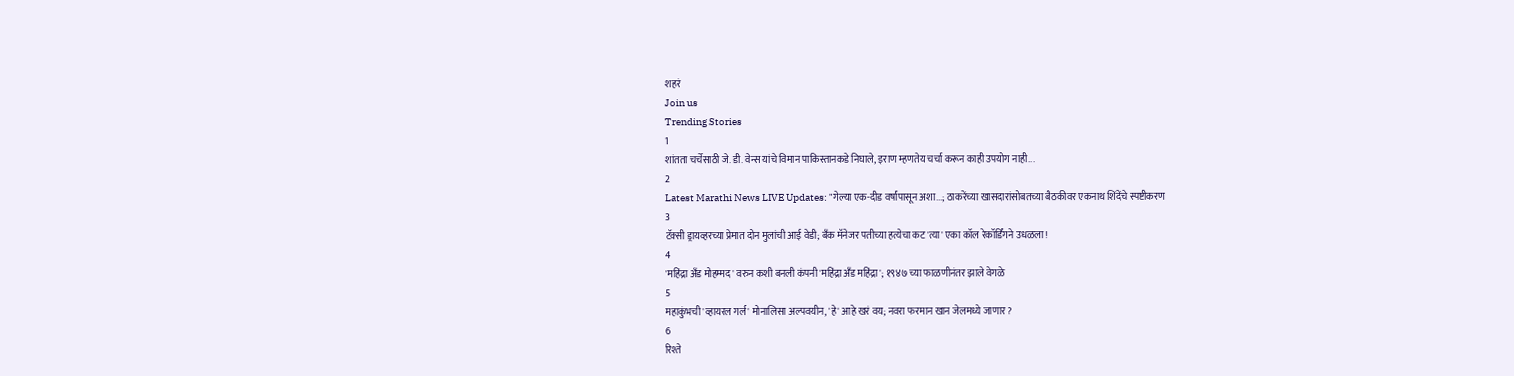शहरं
Join us
Trending Stories
1
शांतता चर्चेसाठी जे. डी. वेन्स यांचे विमान पाकिस्तानकडे निघाले, इराण म्हणतेय चर्चा करून काही उपयोग नाही...
2
Latest Marathi News LIVE Updates: "गेल्या एक-दीड वर्षांपासून अशा...; ठाकरेंच्या खासदारांसोबतच्या बैठकीवर एकनाथ शिंदेंचे स्पष्टीकरण
3
टॅक्सी ड्रायव्हरच्या प्रेमात दोन मुलांची आई वेडी; बँक मॅनेजर पतीच्या हत्येचा कट 'त्या' एका कॉल रेकॉर्डिंगने उधळला!
4
'महिंद्रा अँड मोहम्मद' वरुन कशी बनली कंपनी 'महिंद्रा अँड महिंद्रा'; १९४७ च्या फाळणीनंतर झाले वेगळे
5
महाकुंभची 'व्हायरल गर्ल' मोनालिसा अल्पवयीन, 'हे' आहे खरं वय; नवरा फरमान खान जेलमध्ये जाणार?
6
रिश्ते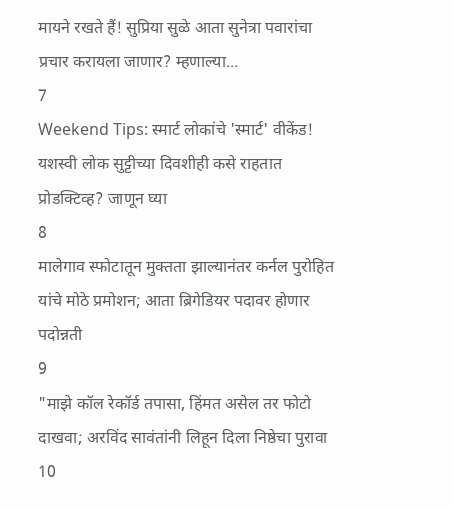मायने रखते हैं! सुप्रिया सुळे आता सुनेत्रा पवारांचा प्रचार करायला जाणार? म्हणाल्या...
7
Weekend Tips: स्मार्ट लोकांचे 'स्मार्ट' वीकेंड! यशस्वी लोक सुट्टीच्या दिवशीही कसे राहतात प्रोडक्टिव्ह? जाणून घ्या
8
मालेगाव स्फोटातून मुक्तता झाल्यानंतर कर्नल पुरोहित यांचे मोठे प्रमोशन; आता ब्रिगेडियर पदावर होणार पदोन्नती
9
"माझे कॉल रेकॉर्ड तपासा, हिंमत असेल तर फोटो दाखवा; अरविंद सावंतांनी लिहून दिला निष्ठेचा पुरावा
10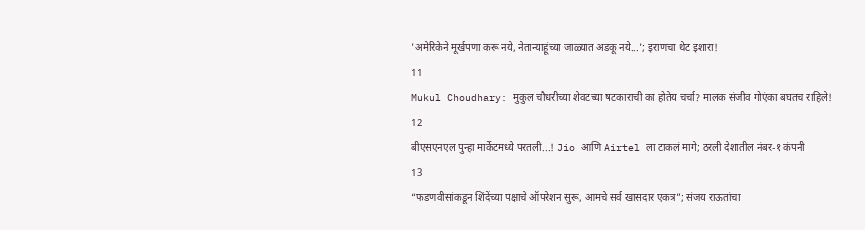'अमेरिकेने मूर्खपणा करू नये, नेतान्याहूंच्या जाळ्यात अडकू नये...'; इराणचा थेट इशारा!
11
Mukul Choudhary: मुकुल चौधरीच्या शेवटच्या षटकाराची का होतेय चर्चा? मालक संजीव गोएंका बघतच राहिले!
12
बीएसएनएल पुन्हा मार्केटमध्ये परतली...! Jio आणि Airtel ला टाकलं मागे; ठरली देशातील नंबर-१ कंपनी
13
“फडणवीसांकडून शिंदेंच्या पक्षाचे ऑपरेशन सुरू, आमचे सर्व खासदार एकत्र”; संजय राऊतांचा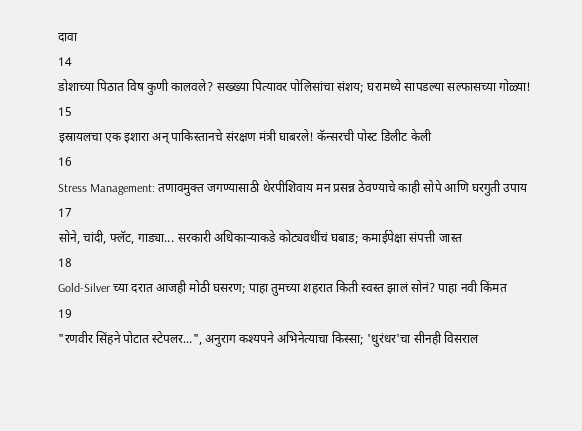दावा
14
डोशाच्या पिठात विष कुणी कालवले? सख्ख्या पित्यावर पोलिसांचा संशय; घरामध्ये सापडल्या सल्फासच्या गोळ्या!
15
इस्रायलचा एक इशारा अन् पाकिस्तानचे संरक्षण मंत्री घाबरले! कॅन्सरची पोस्ट डिलीट केली
16
Stress Management: तणावमुक्त जगण्यासाठी थेरपीशिवाय मन प्रसन्न ठेवण्याचे काही सोपे आणि घरगुती उपाय
17
सोने, चांदी, फ्लॅट, गाड्या... सरकारी अधिकाऱ्याकडे कोट्यवधींचं घबाड; कमाईपेक्षा संपत्ती जास्त
18
Gold-Silver च्या दरात आजही मोठी घसरण; पाहा तुमच्या शहरात किती स्वस्त झालं सोनं? पाहा नवी किंमत
19
"रणवीर सिंहने पोटात स्टेपलर...", अनुराग कश्यपने अभिनेत्याचा किस्सा; 'धुरंधर'चा सीनही विसराल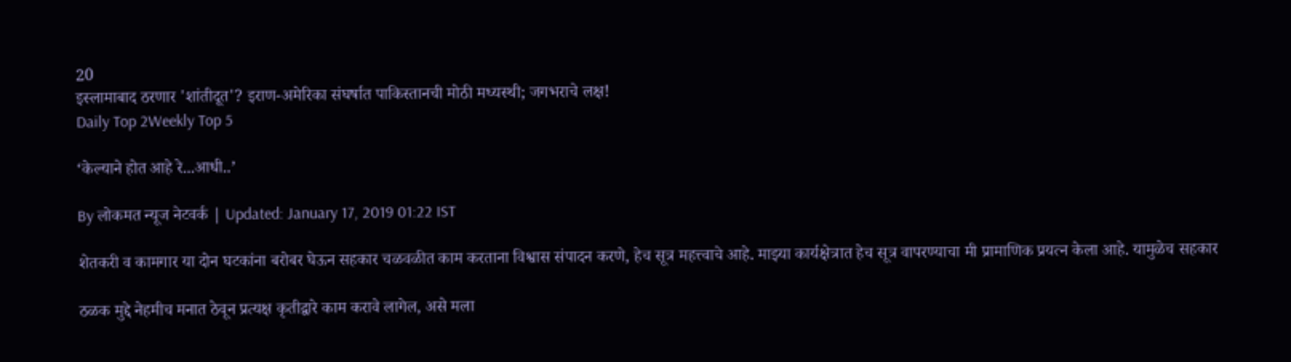20
इस्लामाबाद ठरणार 'शांतीदूत'? इराण-अमेरिका संघर्षात पाकिस्तानची मोठी मध्यस्थी; जगभराचे लक्ष!
Daily Top 2Weekly Top 5

‘केल्याने होत आहे रे...आधी..’

By लोकमत न्यूज नेटवर्क | Updated: January 17, 2019 01:22 IST

शेतकरी व कामगार या दोन घटकांना बरोबर घेऊन सहकार चळवळीत काम करताना विश्वास संपादन करणे, हेच सूत्र महत्त्वाचे आहे. माझ्या कार्यक्षेत्रात हेच सूत्र वापरण्याचा मी प्रामाणिक प्रयत्न केला आहे. यामुळेच सहकार

ठळक मुद्दे नेहमीच मनात ठेवून प्रत्यक्ष कृतीद्वारे काम करावे लागेल, असे मला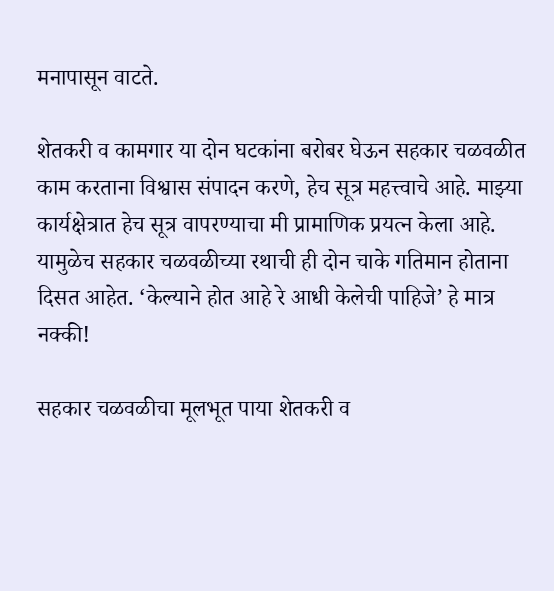मनापासून वाटते.

शेतकरी व कामगार या दोन घटकांना बरोबर घेऊन सहकार चळवळीत काम करताना विश्वास संपादन करणे, हेच सूत्र महत्त्वाचे आहे. माझ्या कार्यक्षेत्रात हेच सूत्र वापरण्याचा मी प्रामाणिक प्रयत्न केला आहे. यामुळेच सहकार चळवळीच्या रथाची ही दोन चाके गतिमान होताना दिसत आहेत. ‘केल्याने होत आहे रे आधी केलेची पाहिजे’ हे मात्र नक्की!

सहकार चळवळीचा मूलभूत पाया शेतकरी व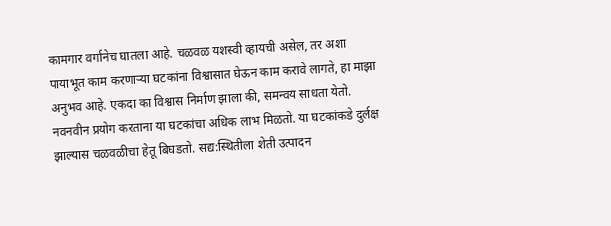कामगार वर्गानेच घातला आहे. चळवळ यशस्वी व्हायची असेल, तर अशा पायाभूत काम करणाऱ्या घटकांना विश्वासात घेऊन काम करावे लागते, हा माझा अनुभव आहे. एकदा का विश्वास निर्माण झाला की, समन्वय साधता येतो. नवनवीन प्रयोग करताना या घटकांचा अधिक लाभ मिळतो. या घटकांकडे दुर्लक्ष झाल्यास चळवळीचा हेतू बिघडतो. सद्य:स्थितीला शेती उत्पादन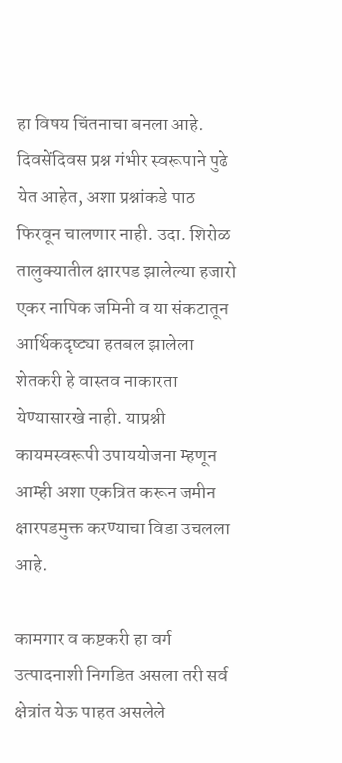हा विषय चिंतनाचा बनला आहे. दिवसेंदिवस प्रश्न गंभीर स्वरूपाने पुढे येत आहेत, अशा प्रश्नांकडे पाठ फिरवून चालणार नाही. उदा. शिरोळ तालुक्यातील क्षारपड झालेल्या हजारो एकर नापिक जमिनी व या संकटातून आर्थिकदृष्ट्या हतबल झालेला शेतकरी हे वास्तव नाकारता येण्यासारखे नाही. याप्रश्नी कायमस्वरूपी उपाययोजना म्हणून आम्ही अशा एकत्रित करून जमीन क्षारपडमुक्त करण्याचा विडा उचलला आहे.

कामगार व कष्टकरी हा वर्ग उत्पादनाशी निगडित असला तरी सर्व क्षेत्रांत येऊ पाहत असलेले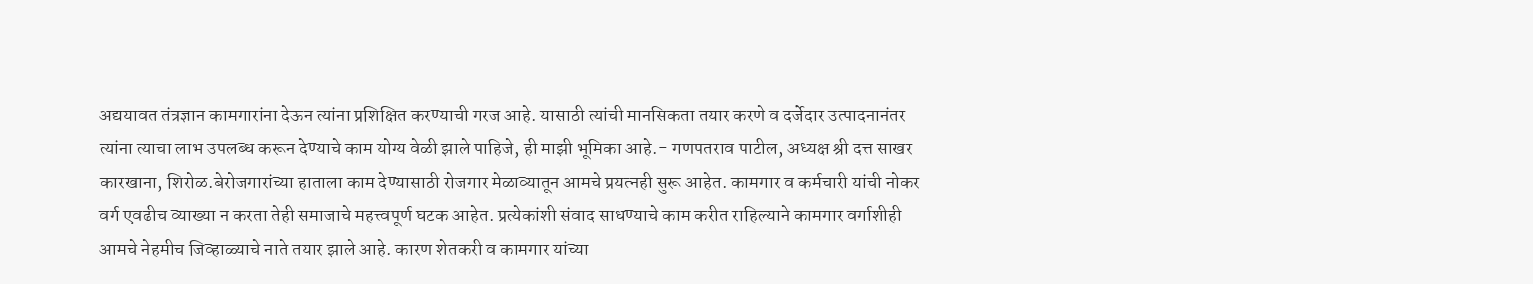अद्ययावत तंत्रज्ञान कामगारांना देऊन त्यांना प्रशिक्षित करण्याची गरज आहे. यासाठी त्यांची मानसिकता तयार करणे व दर्जेदार उत्पादनानंतर त्यांना त्याचा लाभ उपलब्ध करून देण्याचे काम योग्य वेळी झाले पाहिजे, ही माझी भूमिका आहे.- गणपतराव पाटील, अध्यक्ष श्री दत्त साखर कारखाना, शिरोळ.बेरोजगारांच्या हाताला काम देण्यासाठी रोजगार मेळाव्यातून आमचे प्रयत्नही सुरू आहेत. कामगार व कर्मचारी यांची नोकर वर्ग एवढीच व्याख्या न करता तेही समाजाचे महत्त्वपूर्ण घटक आहेत. प्रत्येकांशी संवाद साधण्याचे काम करीत राहिल्याने कामगार वर्गाशीही आमचे नेहमीच जिव्हाळ्याचे नाते तयार झाले आहे. कारण शेतकरी व कामगार यांच्या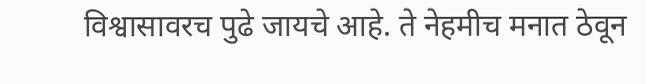विश्वासावरच पुढे जायचे आहे. ते नेहमीच मनात ठेवून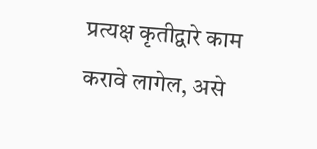प्रत्यक्ष कृतीद्वारे काम करावे लागेल, असे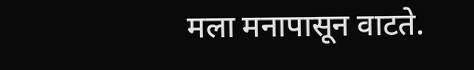मला मनापासून वाटते.